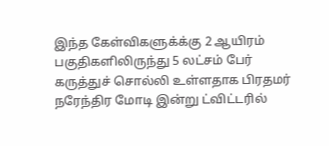இந்த கேள்விகளுக்க்கு 2 ஆயிரம் பகுதிகளிலிருந்து 5 லட்சம் பேர் கருத்துச் சொல்லி உள்ளதாக பிரதமர் நரேந்திர மோடி இன்று ட்விட்டரில்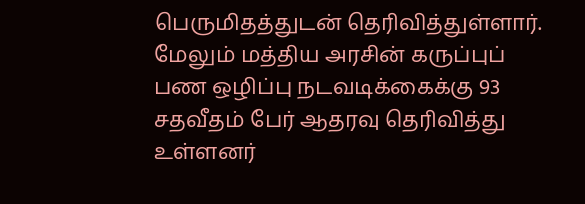பெருமிதத்துடன் தெரிவித்துள்ளார்.
மேலும் மத்திய அரசின் கருப்புப் பண ஒழிப்பு நடவடிக்கைக்கு 93 சதவீதம் பேர் ஆதரவு தெரிவித்து உள்ளனர்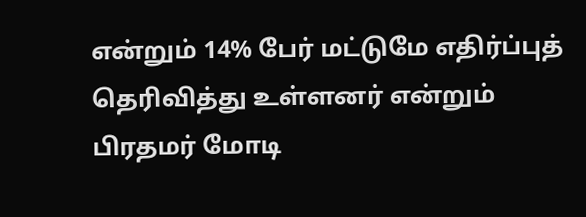என்றும் 14% பேர் மட்டுமே எதிர்ப்புத் தெரிவித்து உள்ளனர் என்றும் பிரதமர் மோடி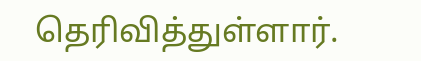தெரிவித்துள்ளார்.